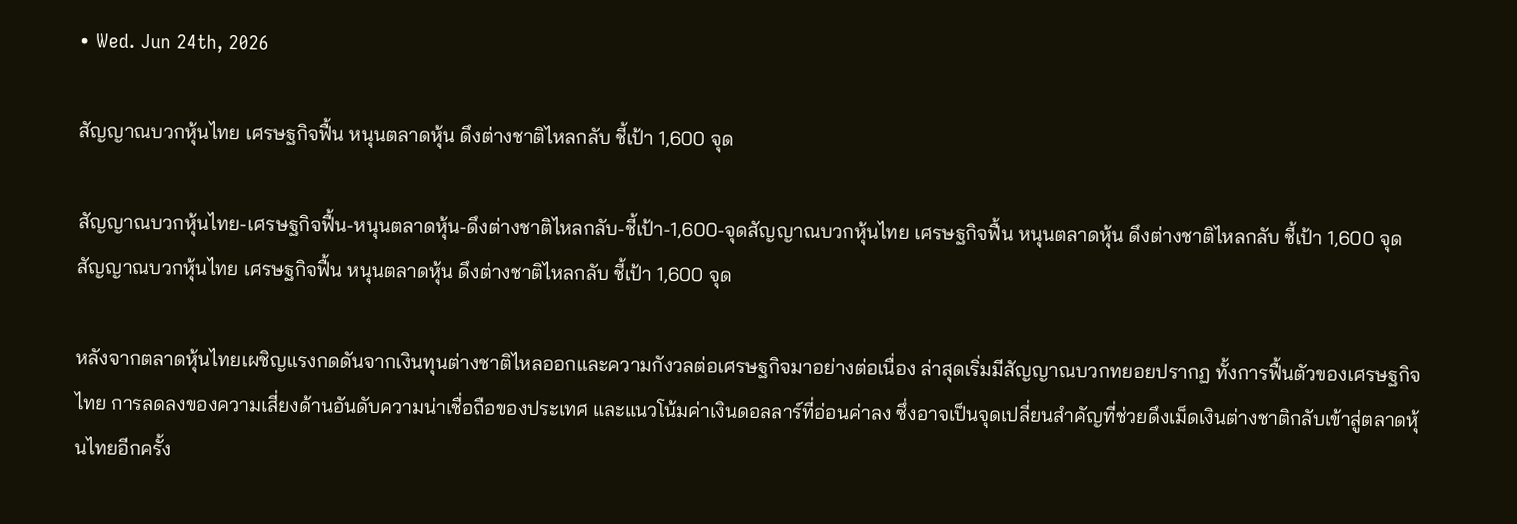• Wed. Jun 24th, 2026

สัญญาณบวกหุ้นไทย เศรษฐกิจฟื้น หนุนตลาดหุ้น ดึงต่างชาติไหลกลับ ชี้เป้า 1,600 จุด

สัญญาณบวกหุ้นไทย-เศรษฐกิจฟื้น-หนุนตลาดหุ้น-ดึงต่างชาติไหลกลับ-ชี้เป้า-1,600-จุดสัญญาณบวกหุ้นไทย เศรษฐกิจฟื้น หนุนตลาดหุ้น ดึงต่างชาติไหลกลับ ชี้เป้า 1,600 จุด
สัญญาณบวกหุ้นไทย เศรษฐกิจฟื้น หนุนตลาดหุ้น ดึงต่างชาติไหลกลับ ชี้เป้า 1,600 จุด

หลังจากตลาดหุ้นไทยเผชิญแรงกดดันจากเงินทุนต่างชาติไหลออกและความกังวลต่อเศรษฐกิจมาอย่างต่อเนื่อง ล่าสุดเริ่มมีสัญญาณบวกทยอยปรากฏ ทั้งการฟื้นตัวของเศรษฐกิจไทย การลดลงของความเสี่ยงด้านอันดับความน่าเชื่อถือของประเทศ และแนวโน้มค่าเงินดอลลาร์ที่อ่อนค่าลง ซึ่งอาจเป็นจุดเปลี่ยนสำคัญที่ช่วยดึงเม็ดเงินต่างชาติกลับเข้าสู่ตลาดหุ้นไทยอีกครั้ง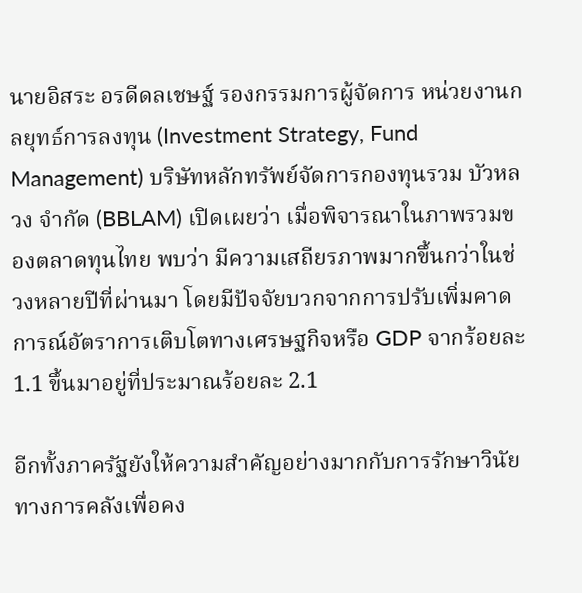นายอิสระ อรดีดลเชษฐ์ รองกรรมการผู้จัดการ หน่วยงานกลยุทธ์การลงทุน (Investment Strategy, Fund Management) บริษัทหลักทรัพย์จัดการกองทุนรวม บัวหลวง จำกัด (BBLAM) เปิดเผยว่า เมื่อพิจารณาในภาพรวมของตลาดทุนไทย พบว่า มีความเสถียรภาพมากขึ้นกว่าในช่วงหลายปีที่ผ่านมา โดยมีปัจจัยบวกจากการปรับเพิ่มคาดการณ์อัตราการเติบโตทางเศรษฐกิจหรือ GDP จากร้อยละ 1.1 ขึ้นมาอยู่ที่ประมาณร้อยละ 2.1

อีกทั้งภาครัฐยังให้ความสำคัญอย่างมากกับการรักษาวินัยทางการคลังเพื่อคง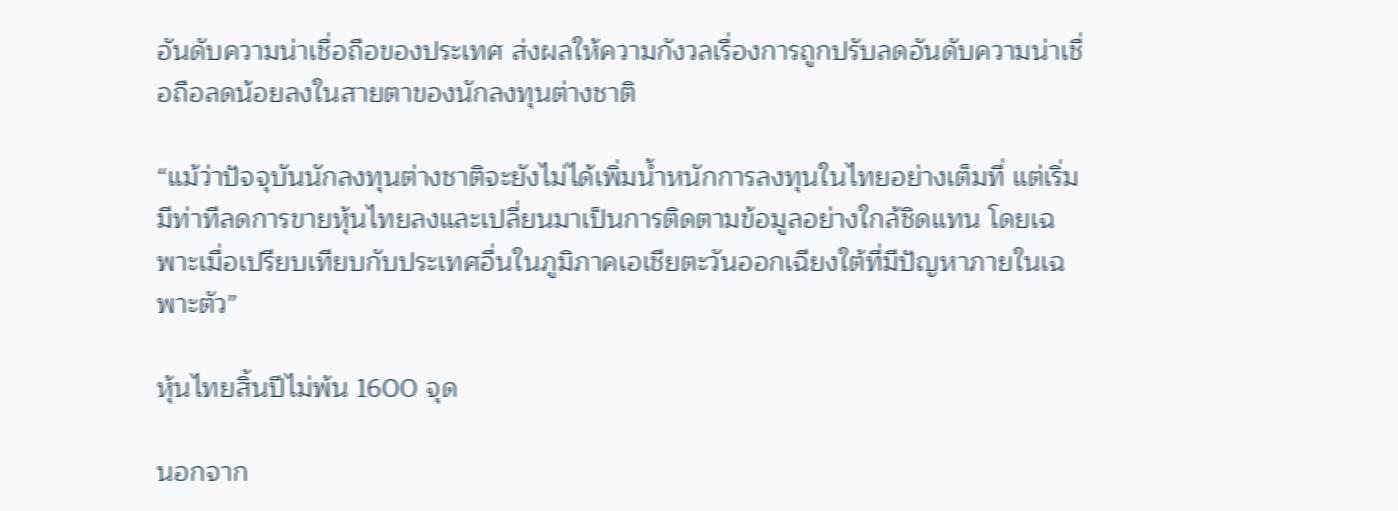อันดับความน่าเชื่อถือของประเทศ ส่งผลให้ความกังวลเรื่องการถูกปรับลดอันดับความน่าเชื่อถือลดน้อยลงในสายตาของนักลงทุนต่างชาติ

“แม้ว่าปัจจุบันนักลงทุนต่างชาติจะยังไม่ได้เพิ่มน้ำหนักการลงทุนในไทยอย่างเต็มที่ แต่เริ่มมีท่าทีลดการขายหุ้นไทยลงและเปลี่ยนมาเป็นการติดตามข้อมูลอย่างใกล้ชิดแทน โดยเฉพาะเมื่อเปรียบเทียบกับประเทศอื่นในภูมิภาคเอเชียตะวันออกเฉียงใต้ที่มีปัญหาภายในเฉพาะตัว”

หุ้นไทยสิ้นปีไม่พ้น 1600 จุด

นอกจาก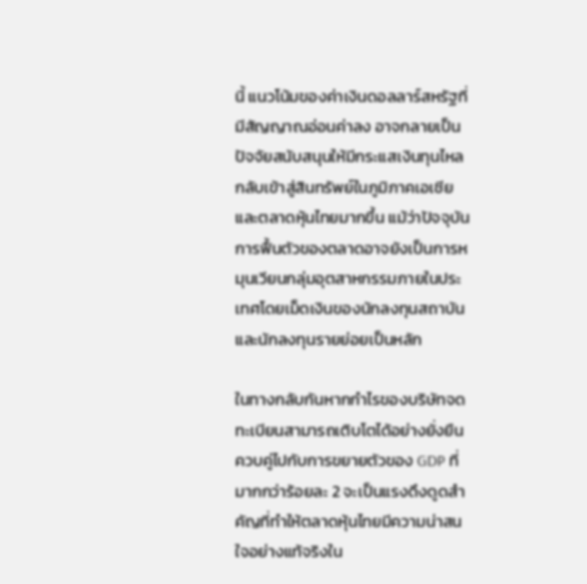นี้ แนวโน้มของค่าเงินดอลลาร์สหรัฐที่มีสัญญาณอ่อนค่าลง อาจกลายเป็นปัจจัยสนับสนุนให้มีกระแสเงินทุนไหลกลับเข้าสู่สินทรัพย์ในภูมิภาคเอเชียและตลาดหุ้นไทยมากขึ้น แม้ว่าปัจจุบันการฟื้นตัวของตลาดอาจยังเป็นการหมุนเวียนกลุ่มอุตสาหกรรมภายในประเทศโดยเม็ดเงินของนักลงทุนสถาบันและนักลงทุนรายย่อยเป็นหลัก

ในทางกลับกันหากกำไรของบริษัทจดทะเบียนสามารถเติบโตได้อย่างยั่งยืนควบคู่ไปกับการขยายตัวของ GDP ที่มากกว่าร้อยละ 2 จะเป็นแรงดึงดูดสำคัญที่ทำให้ตลาดหุ้นไทยมีความน่าสนใจอย่างแท้จริงใน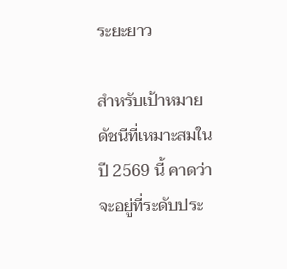ระยะยาว

สำหรับเป้าหมายดัชนีที่เหมาะสมในปี 2569 นี้ คาดว่าจะอยู่ที่ระดับประ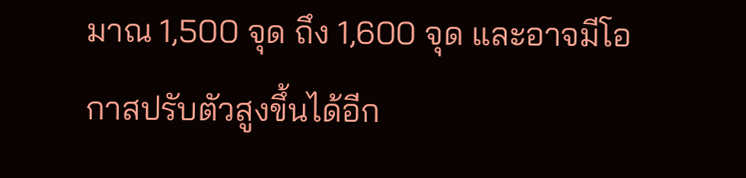มาณ 1,500 จุด ถึง 1,600 จุด และอาจมีโอกาสปรับตัวสูงขึ้นได้อีก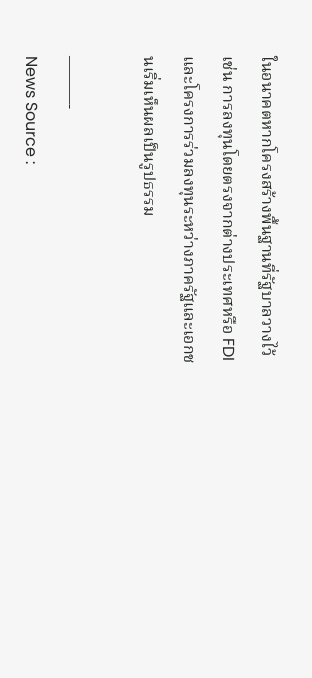ในอนาคตหากโครงสร้างพื้นฐานที่รัฐบาลวางไว้ เช่น การลงทุนโดยตรงจากต่างประเทศหรือ FDI และโครงการร่วมลงทุนระหว่างภาครัฐและเอกชนเริ่มเห็นผลเป็นรูปธรรม

———-
News Source :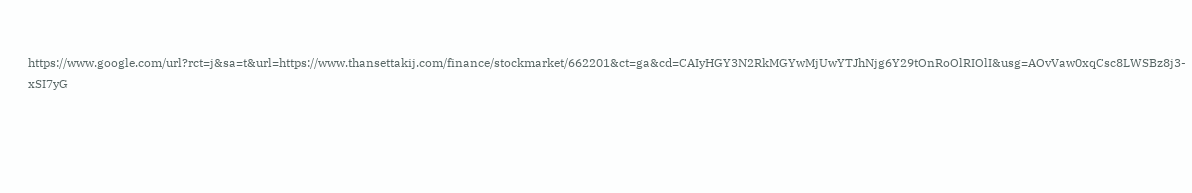https://www.google.com/url?rct=j&sa=t&url=https://www.thansettakij.com/finance/stockmarket/662201&ct=ga&cd=CAIyHGY3N2RkMGYwMjUwYTJhNjg6Y29tOnRoOlRIOlI&usg=AOvVaw0xqCsc8LWSBz8j3-xSI7yG